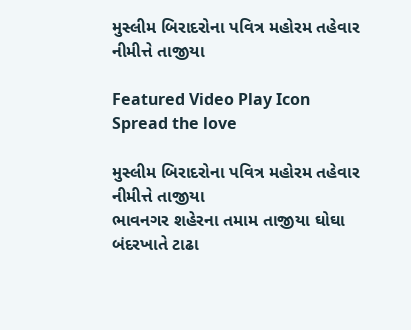મુસ્લીમ બિરાદરોના પવિત્ર મહોરમ તહેવાર નીમીત્તે તાજીયા

Featured Video Play Icon
Spread the love

મુસ્લીમ બિરાદરોના પવિત્ર મહોરમ તહેવાર નીમીત્તે તાજીયા
ભાવનગર શહેરના તમામ તાજીયા ઘોઘા બંદરખાતે ટાઢા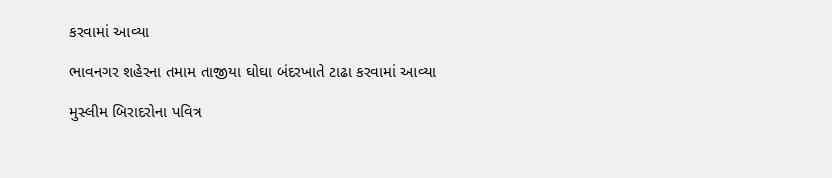કરવામાં આવ્યા

ભાવનગર શહેરના તમામ તાજીયા ઘોઘા બંદરખાતે ટાઢા કરવામાં આવ્યા

મુસ્લીમ બિરાદરોના પવિત્ર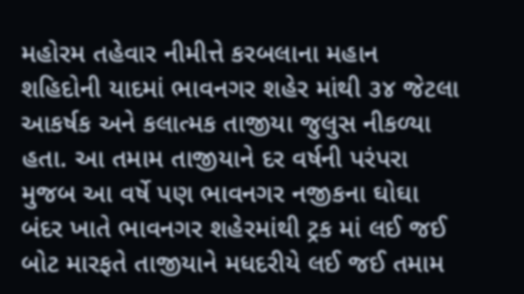મહોરમ તહેવાર નીમીત્તે કરબલાના મહાન શહિદોની યાદમાં ભાવનગર શહેર માંથી ૩૪ જેટલા આકર્ષક અને કલાત્મક તાજીયા જુલુસ નીકળ્યા હતા. આ તમામ તાજીયાને દર વર્ષની પરંપરા મુજબ આ વર્ષે પણ ભાવનગર નજીકના ઘોઘા બંદર ખાતે ભાવનગર શહેરમાંથી ટ્રક માં લઈ જઈ બોટ મારફતે તાજીયાને મધદરીયે લઈ જઈ તમામ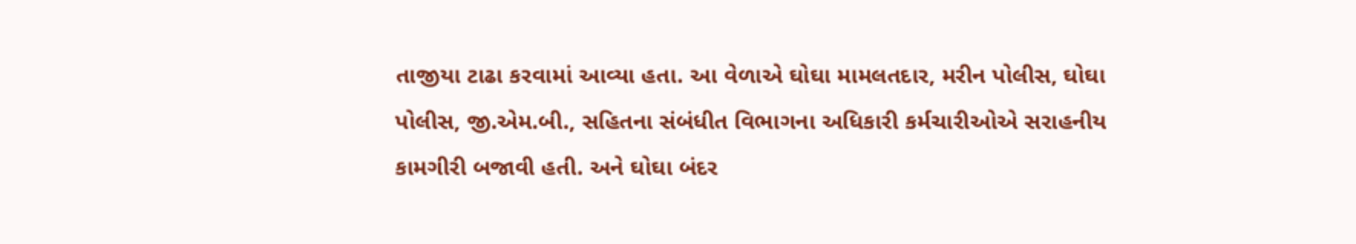તાજીયા ટાઢા કરવામાં આવ્યા હતા. આ વેળાએ ઘોઘા મામલતદાર, મરીન પોલીસ, ઘોઘા પોલીસ, જી.એમ.બી., સહિતના સંબંધીત વિભાગના અધિકારી કર્મચારીઓએ સરાહનીય કામગીરી બજાવી હતી. અને ઘોઘા બંદર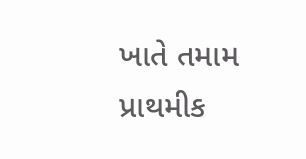ખાતે તમામ પ્રાથમીક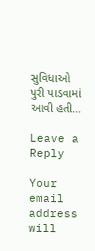સુવિધાઓ પુરી પાડવામાં આવી હતી…

Leave a Reply

Your email address will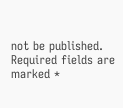not be published. Required fields are marked *